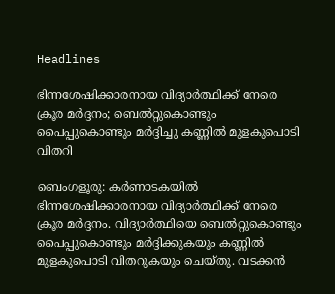Headlines

ഭിന്നശേഷിക്കാരനായ വിദ്യാര്‍ത്ഥിക്ക് നേരെ ക്രൂര മർദ്ദനം; ബെല്‍റ്റുകൊണ്ടും പൈപ്പുകൊണ്ടും മർദ്ദിച്ചു കണ്ണില്‍ മുളകുപൊടി വിതറി

ബെംഗളൂരു: കര്‍ണാടകയില്‍ ഭിന്നശേഷിക്കാരനായ വിദ്യാര്‍ത്ഥിക്ക് നേരെ ക്രൂര മർദ്ദനം. വിദ്യാര്‍ത്ഥിയെ ബെല്‍റ്റുകൊണ്ടും പൈപ്പുകൊണ്ടും മർദ്ദിക്കുകയും കണ്ണില്‍ മുളകുപൊടി വിതറുകയും ചെയ്തു. വടക്കന്‍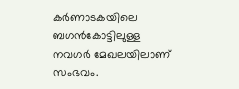കര്‍ണാടകയിലെ ബഗന്‍കോട്ടിലുള്ള നവഗര്‍ മേഖലയിലാണ് സംഭവം.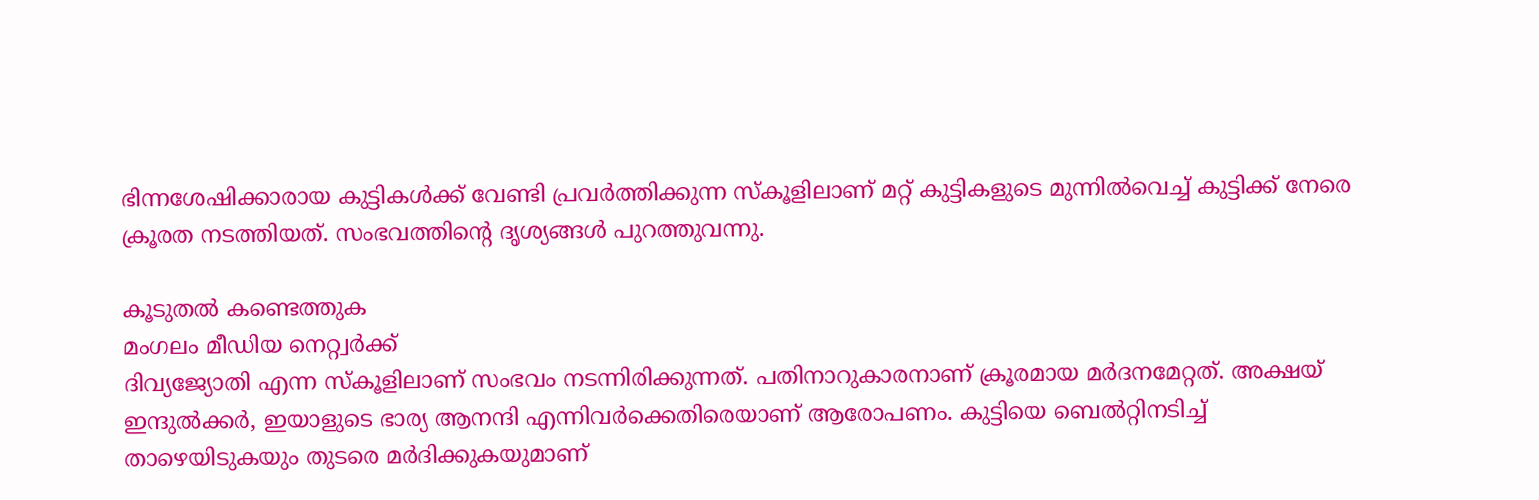ഭിന്നശേഷിക്കാരായ കുട്ടികള്‍ക്ക് വേണ്ടി പ്രവര്‍ത്തിക്കുന്ന സ്‌കൂളിലാണ് മറ്റ് കുട്ടികളുടെ മുന്നില്‍വെച്ച് കുട്ടിക്ക് നേരെ ക്രൂരത നടത്തിയത്. സംഭവത്തിന്റെ ദൃശ്യങ്ങള്‍ പുറത്തുവന്നു.

കൂടുതൽ കണ്ടെത്തുക
മംഗലം മീഡിയ നെറ്റ്വർക്ക്
ദിവ്യജ്യോതി എന്ന സ്‌കൂളിലാണ് സംഭവം നടന്നിരിക്കുന്നത്. പതിനാറുകാരനാണ് ക്രൂരമായ മര്‍ദനമേറ്റത്. അക്ഷയ് ഇന്ദുല്‍ക്കര്‍, ഇയാളുടെ ഭാര്യ ആനന്ദി എന്നിവര്‍ക്കെതിരെയാണ് ആരോപണം. കുട്ടിയെ ബെല്‍റ്റിനടിച്ച് താഴെയിടുകയും തുടരെ മര്‍ദിക്കുകയുമാണ്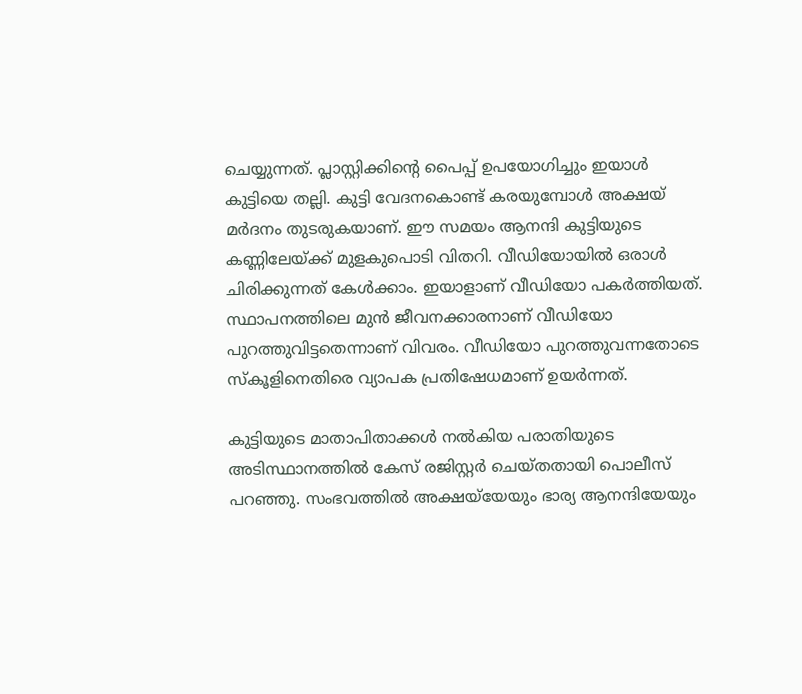ചെയ്യുന്നത്. പ്ലാസ്റ്റിക്കിൻ്റെ പൈപ്പ് ഉപയോഗിച്ചും ഇയാൾ കുട്ടിയെ തല്ലി. കുട്ടി വേദനകൊണ്ട് കരയുമ്പോള്‍ അക്ഷയ് മര്‍ദനം തുടരുകയാണ്. ഈ സമയം ആനന്ദി കുട്ടിയുടെ കണ്ണിലേയ്ക്ക് മുളകുപൊടി വിതറി. വീഡിയോയില്‍ ഒരാള്‍ ചിരിക്കുന്നത് കേള്‍ക്കാം. ഇയാളാണ് വീഡിയോ പകര്‍ത്തിയത്. സ്ഥാപനത്തിലെ മുന്‍ ജീവനക്കാരനാണ് വീഡിയോ പുറത്തുവിട്ടതെന്നാണ് വിവരം. വീഡിയോ പുറത്തുവന്നതോടെ സ്‌കൂളിനെതിരെ വ്യാപക പ്രതിഷേധമാണ് ഉയര്‍ന്നത്.

കുട്ടിയുടെ മാതാപിതാക്കള്‍ നല്‍കിയ പരാതിയുടെ അടിസ്ഥാനത്തില്‍ കേസ് രജിസ്റ്റര്‍ ചെയ്തതായി പൊലീസ് പറഞ്ഞു. സംഭവത്തില്‍ അക്ഷയ്‌യേയും ഭാര്യ ആനന്ദിയേയും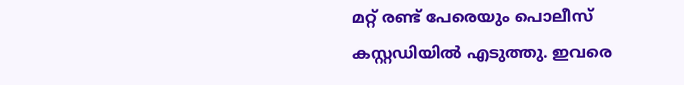മറ്റ് രണ്ട് പേരെയും പൊലീസ് കസ്റ്റഡിയില്‍ എടുത്തു. ഇവരെ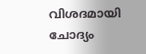വിശദമായി ചോദ്യം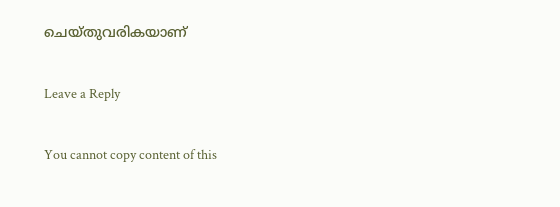ചെയ്തുവരികയാണ്

Leave a Reply

You cannot copy content of this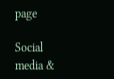page

Social media &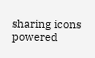sharing icons powered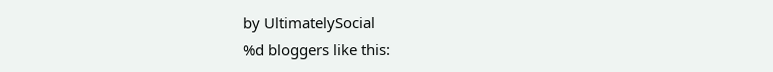by UltimatelySocial
%d bloggers like this: